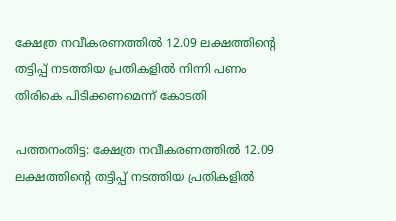ക്ഷേത്ര നവീകരണത്തിൽ 12.09 ലക്ഷത്തിന്‍റെ തട്ടിപ്പ് നടത്തിയ പ്രതികളില്‍ നിന്നി പണം തിരികെ പിടിക്കണമെന്ന് കോടതി

പത്തനംതിട്ട: ക്ഷേത്ര നവീകരണത്തിൽ 12.09 ലക്ഷത്തിന്‍റെ തട്ടിപ്പ് നടത്തിയ പ്രതികളില്‍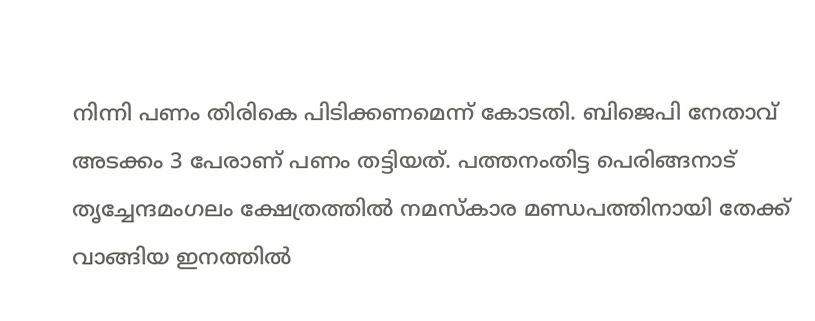നിന്നി പണം തിരികെ പിടിക്കണമെന്ന് കോടതി. ബിജെപി നേതാവ് അടക്കം 3 പേരാണ് പണം തട്ടിയത്. പത്തനംതിട്ട പെരിങ്ങനാട് തൃച്ചേന്ദമംഗലം ക്ഷേത്രത്തിൽ നമസ്കാര മണ്ഡപത്തിനായി തേക്ക് വാങ്ങിയ ഇനത്തിൽ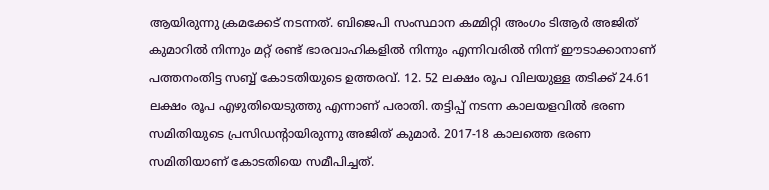ആയിരുന്നു ക്രമക്കേട് നടന്നത്. ബിജെപി സംസ്ഥാന കമ്മിറ്റി അംഗം ടിആർ അജിത് കുമാറില്‍ നിന്നും മറ്റ് രണ്ട് ഭാരവാഹികളില്‍ നിന്നും എന്നിവരിൽ നിന്ന് ഈടാക്കാനാണ് പത്തനംതിട്ട സബ്ബ് കോടതിയുടെ ഉത്തരവ്. 12. 52 ലക്ഷം രൂപ വിലയുള്ള തടിക്ക് 24.61 ലക്ഷം രൂപ എഴുതിയെടുത്തു എന്നാണ് പരാതി. തട്ടിപ്പ് നടന്ന കാലയളവിൽ ഭരണ സമിതിയുടെ പ്രസിഡന്‍റായിരുന്നു അജിത് കുമാർ. 2017-18 കാലത്തെ ഭരണ സമിതിയാണ് കോടതിയെ സമീപിച്ചത്.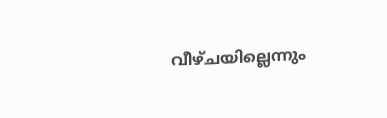വീഴ്ചയില്ലെന്നും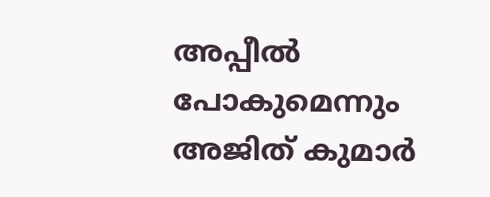അപ്പീൽ പോകുമെന്നും അജിത് കുമാർ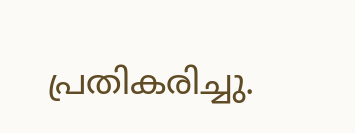പ്രതികരിച്ചു.